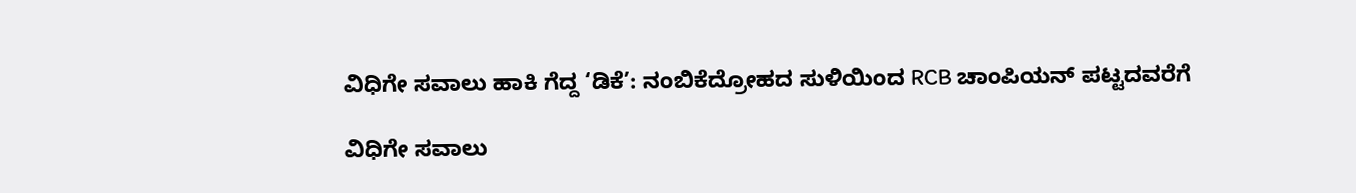ವಿಧಿಗೇ ಸವಾಲು ಹಾಕಿ ಗೆದ್ದ ‘ಡಿಕೆ’: ನಂಬಿಕೆದ್ರೋಹದ ಸುಳಿಯಿಂದ RCB ಚಾಂಪಿಯನ್ ಪಟ್ಟದವರೆಗೆ

ವಿಧಿಗೇ ಸವಾಲು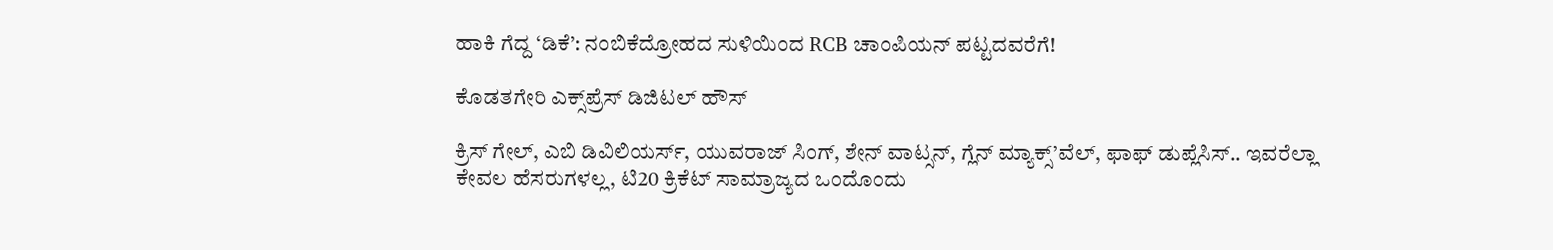ಹಾಕಿ ಗೆದ್ದ ‘ಡಿಕೆ’: ನಂಬಿಕೆದ್ರೋಹದ ಸುಳಿಯಿಂದ RCB ಚಾಂಪಿಯನ್ ಪಟ್ಟದವರೆಗೆ!

ಕೊಡತಗೇರಿ ಎಕ್ಸ್‌ಪ್ರೆಸ್‌ ಡಿಜಿಟಲ್ ಹೌಸ್

ಕ್ರಿಸ್ ಗೇಲ್, ಎಬಿ ಡಿವಿಲಿಯರ್ಸ್, ಯುವರಾಜ್ ಸಿಂಗ್, ಶೇನ್ ವಾಟ್ಸನ್, ಗ್ಲೆನ್ ಮ್ಯಾಕ್ಸ್’ವೆಲ್, ಫಾಫ್ ಡುಪ್ಲೆಸಿಸ್.. ಇವರೆಲ್ಲಾ ಕೇವಲ ಹೆಸರುಗಳಲ್ಲ, ಟಿ20 ಕ್ರಿಕೆಟ್ ಸಾಮ್ರಾಜ್ಯದ ಒಂದೊಂದು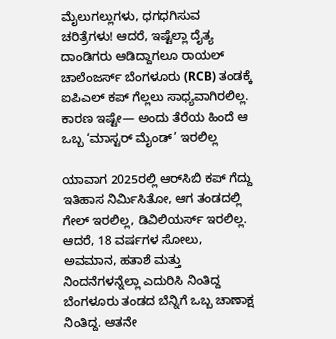ಮೈಲುಗಲ್ಲುಗಳು, ಧಗಧಗಿಸುವ ಚರಿತ್ರೆಗಳು! ಆದರೆ, ಇಷ್ಟೆಲ್ಲಾ ದೈತ್ಯ ದಾಂಡಿಗರು ಆಡಿದ್ದಾಗಲೂ ರಾಯಲ್ ಚಾಲೆಂಜರ್ಸ್ ಬೆಂಗಳೂರು (RCB) ತಂಡಕ್ಕೆ ಐಪಿಎಲ್ ಕಪ್ ಗೆಲ್ಲಲು ಸಾಧ್ಯವಾಗಿರಲಿಲ್ಲ. ಕಾರಣ ಇಷ್ಟೇ— ಅಂದು ತೆರೆಯ ಹಿಂದೆ ಆ ಒಬ್ಬ ‘ಮಾಸ್ಟರ್ ಮೈಂಡ್’ ಇರಲಿಲ್ಲ

ಯಾವಾಗ 2025ರಲ್ಲಿ ಆರ್‌ಸಿಬಿ ಕಪ್ ಗೆದ್ದು ಇತಿಹಾಸ ನಿರ್ಮಿಸಿತೋ, ಆಗ ತಂಡದಲ್ಲಿ ಗೇಲ್ ಇರಲಿಲ್ಲ, ಡಿವಿಲಿಯರ್ಸ್ ಇರಲಿಲ್ಲ. ಆದರೆ, 18 ವರ್ಷಗಳ ಸೋಲು, ಅವಮಾನ, ಹತಾಶೆ ಮತ್ತು ನಿಂದನೆಗಳನ್ನೆಲ್ಲಾ ಎದುರಿಸಿ ನಿಂತಿದ್ದ ಬೆಂಗಳೂರು ತಂಡದ ಬೆನ್ನಿಗೆ ಒಬ್ಬ ಚಾಣಾಕ್ಷ ನಿಂತಿದ್ದ. ಆತನೇ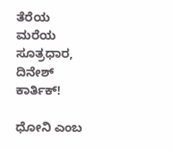ತೆರೆಯ ಮರೆಯ ಸೂತ್ರಧಾರ, ದಿನೇಶ್ ಕಾರ್ತಿಕ್!

ಧೋನಿ ಎಂಬ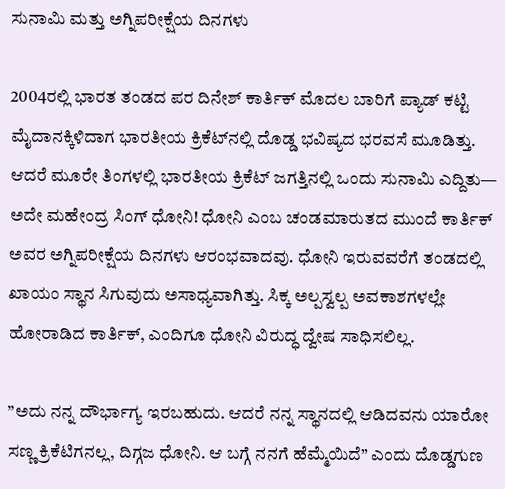ಸುನಾಮಿ ಮತ್ತು ಅಗ್ನಿಪರೀಕ್ಷೆಯ ದಿನಗಳು

2004ರಲ್ಲಿ ಭಾರತ ತಂಡದ ಪರ ದಿನೇಶ್ ಕಾರ್ತಿಕ್ ಮೊದಲ ಬಾರಿಗೆ ಪ್ಯಾಡ್ ಕಟ್ಟಿ ಮೈದಾನಕ್ಕಿಳಿದಾಗ ಭಾರತೀಯ ಕ್ರಿಕೆಟ್‌ನಲ್ಲಿ ದೊಡ್ಡ ಭವಿಷ್ಯದ ಭರವಸೆ ಮೂಡಿತ್ತು. ಆದರೆ ಮೂರೇ ತಿಂಗಳಲ್ಲಿ ಭಾರತೀಯ ಕ್ರಿಕೆಟ್ ಜಗತ್ತಿನಲ್ಲಿ ಒಂದು ಸುನಾಮಿ ಎದ್ದಿತು— ಅದೇ ಮಹೇಂದ್ರ ಸಿಂಗ್ ಧೋನಿ! ಧೋನಿ ಎಂಬ ಚಂಡಮಾರುತದ ಮುಂದೆ ಕಾರ್ತಿಕ್ ಅವರ ಅಗ್ನಿಪರೀಕ್ಷೆಯ ದಿನಗಳು ಆರಂಭವಾದವು. ಧೋನಿ ಇರುವವರೆಗೆ ತಂಡದಲ್ಲಿ ಖಾಯಂ ಸ್ಥಾನ ಸಿಗುವುದು ಅಸಾಧ್ಯವಾಗಿತ್ತು. ಸಿಕ್ಕ ಅಲ್ಪಸ್ವಲ್ಪ ಅವಕಾಶಗಳಲ್ಲೇ ಹೋರಾಡಿದ ಕಾರ್ತಿಕ್, ಎಂದಿಗೂ ಧೋನಿ ವಿರುದ್ಧ ದ್ವೇಷ ಸಾಧಿಸಲಿಲ್ಲ.

”ಅದು ನನ್ನ ದೌರ್ಭಾಗ್ಯ ಇರಬಹುದು. ಆದರೆ ನನ್ನ ಸ್ಥಾನದಲ್ಲಿ ಆಡಿದವನು ಯಾರೋ ಸಣ್ಣ ಕ್ರಿಕೆಟಿಗನಲ್ಲ, ದಿಗ್ಗಜ ಧೋನಿ. ಆ ಬಗ್ಗೆ ನನಗೆ ಹೆಮ್ಮೆಯಿದೆ” ಎಂದು ದೊಡ್ಡಗುಣ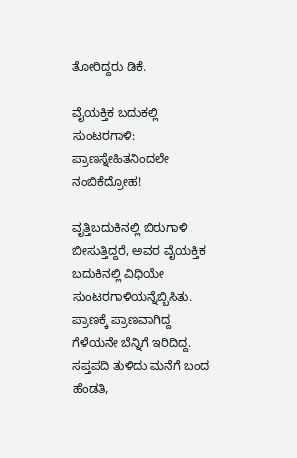ತೋರಿದ್ದರು ಡಿಕೆ.

ವೈಯಕ್ತಿಕ ಬದುಕಲ್ಲಿ ಸುಂಟರಗಾಳಿ: ಪ್ರಾಣಸ್ನೇಹಿತನಿಂದಲೇ ನಂಬಿಕೆದ್ರೋಹ!

ವೃತ್ತಿಬದುಕಿನಲ್ಲಿ ಬಿರುಗಾಳಿ ಬೀಸುತ್ತಿದ್ದರೆ, ಅವರ ವೈಯಕ್ತಿಕ ಬದುಕಿನಲ್ಲಿ ವಿಧಿಯೇ ಸುಂಟರಗಾಳಿಯನ್ನೆಬ್ಬಿಸಿತು. ಪ್ರಾಣಕ್ಕೆ ಪ್ರಾಣವಾಗಿದ್ದ ಗೆಳೆಯನೇ ಬೆನ್ನಿಗೆ ಇರಿದಿದ್ದ. ಸಪ್ತಪದಿ ತುಳಿದು ಮನೆಗೆ ಬಂದ ಹೆಂಡತಿ,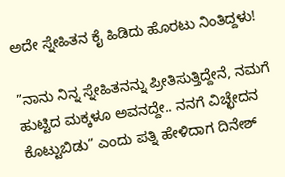ಅದೇ ಸ್ನೇಹಿತನ ಕೈ ಹಿಡಿದು ಹೊರಟು ನಿಂತಿದ್ದಳು!

”ನಾನು ನಿನ್ನ ಸ್ನೇಹಿತನನ್ನು ಪ್ರೀತಿಸುತ್ತಿದ್ದೇನೆ, ನಮಗೆ ಹುಟ್ಟಿದ ಮಕ್ಕಳೂ ಅವನದ್ದೇ.. ನನಗೆ ವಿಚ್ಛೇದನ ಕೊಟ್ಟುಬಿಡು” ಎಂದು ಪತ್ನಿ ಹೇಳಿದಾಗ ದಿನೇಶ್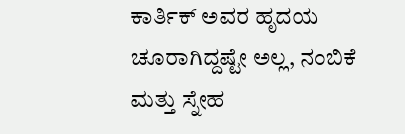ಕಾರ್ತಿಕ್ ಅವರ ಹೃದಯ ಚೂರಾಗಿದ್ದಷ್ಟೇ ಅಲ್ಲ, ನಂಬಿಕೆ ಮತ್ತು ಸ್ನೇಹ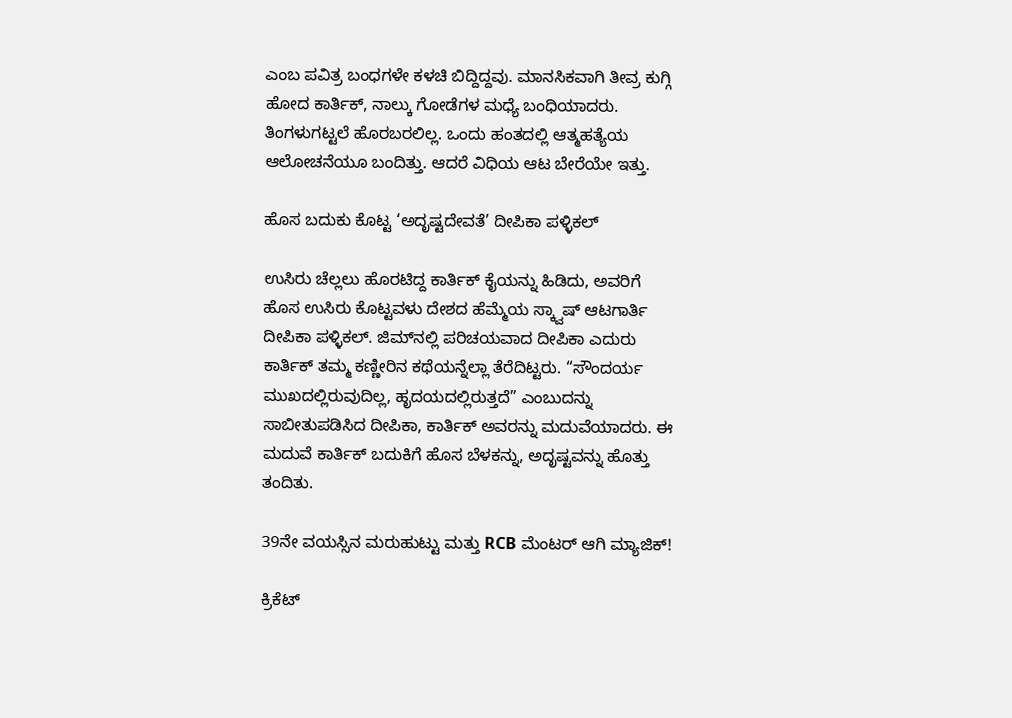ಎಂಬ ಪವಿತ್ರ ಬಂಧಗಳೇ ಕಳಚಿ ಬಿದ್ದಿದ್ದವು. ಮಾನಸಿಕವಾಗಿ ತೀವ್ರ ಕುಗ್ಗಿ ಹೋದ ಕಾರ್ತಿಕ್, ನಾಲ್ಕು ಗೋಡೆಗಳ ಮಧ್ಯೆ ಬಂಧಿಯಾದರು. ತಿಂಗಳುಗಟ್ಟಲೆ ಹೊರಬರಲಿಲ್ಲ. ಒಂದು ಹಂತದಲ್ಲಿ ಆತ್ಮಹತ್ಯೆಯ ಆಲೋಚನೆಯೂ ಬಂದಿತ್ತು. ಆದರೆ ವಿಧಿಯ ಆಟ ಬೇರೆಯೇ ಇತ್ತು.

ಹೊಸ ಬದುಕು ಕೊಟ್ಟ ‘ಅದೃಷ್ಟದೇವತೆ’ ದೀಪಿಕಾ ಪಳ್ಳಿಕಲ್

ಉಸಿರು ಚೆಲ್ಲಲು ಹೊರಟಿದ್ದ ಕಾರ್ತಿಕ್ ಕೈಯನ್ನು ಹಿಡಿದು, ಅವರಿಗೆ ಹೊಸ ಉಸಿರು ಕೊಟ್ಟವಳು ದೇಶದ ಹೆಮ್ಮೆಯ ಸ್ಕ್ವಾಷ್ ಆಟಗಾರ್ತಿ ದೀಪಿಕಾ ಪಳ್ಳಿಕಲ್. ಜಿಮ್‌ನಲ್ಲಿ ಪರಿಚಯವಾದ ದೀಪಿಕಾ ಎದುರು ಕಾರ್ತಿಕ್ ತಮ್ಮ ಕಣ್ಣೀರಿನ ಕಥೆಯನ್ನೆಲ್ಲಾ ತೆರೆದಿಟ್ಟರು. “ಸೌಂದರ್ಯ ಮುಖದಲ್ಲಿರುವುದಿಲ್ಲ, ಹೃದಯದಲ್ಲಿರುತ್ತದೆ” ಎಂಬುದನ್ನು ಸಾಬೀತುಪಡಿಸಿದ ದೀಪಿಕಾ, ಕಾರ್ತಿಕ್ ಅವರನ್ನು ಮದುವೆಯಾದರು. ಈ ಮದುವೆ ಕಾರ್ತಿಕ್ ಬದುಕಿಗೆ ಹೊಸ ಬೆಳಕನ್ನು, ಅದೃಷ್ಟವನ್ನು ಹೊತ್ತು ತಂದಿತು.

39ನೇ ವಯಸ್ಸಿನ ಮರುಹುಟ್ಟು ಮತ್ತು RCB ಮೆಂಟರ್ ಆಗಿ ಮ್ಯಾಜಿಕ್!

ಕ್ರಿಕೆಟ್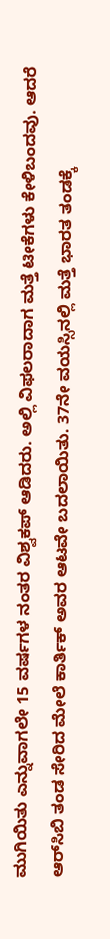ಮುಗಿಯಿತು ಎನ್ನುವಾಗಲೇ 15 ವರ್ಷಗಳ ನಂತರ ವಿಶ್ವಕಪ್ ಆಡಿದರು. ಅಲ್ಲಿ ವಿಫಲರಾದಾಗ ಮತ್ತೆ ಟೀಕೆಗಳು ಕೇಳಿಬಂದವು. ಆದರೆ ಆರ್‌ಸಿಬಿ ತಂಡ ಸೇರಿದ ಮೇಲೆ ಕಾರ್ತಿಕ್ ಅವರ ಆಟವೇ ಬದಲಾಯಿತು. 37ನೇ ವಯಸ್ಸಿನಲ್ಲಿ ಮತ್ತೆ ಭಾರತ ತಂಡಕ್ಕೆ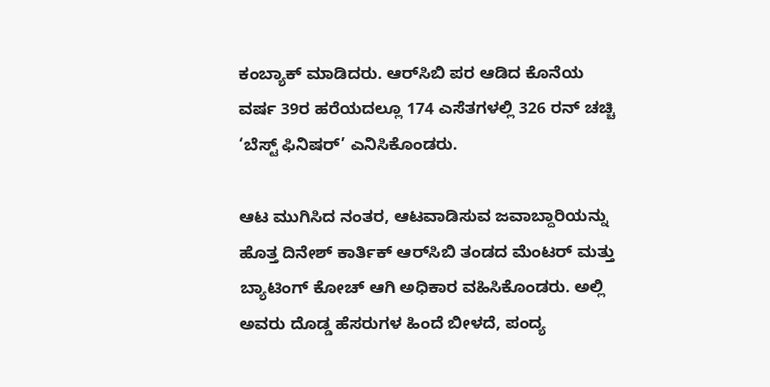ಕಂಬ್ಯಾಕ್ ಮಾಡಿದರು. ಆರ್‌ಸಿಬಿ ಪರ ಆಡಿದ ಕೊನೆಯ ವರ್ಷ 39ರ ಹರೆಯದಲ್ಲೂ 174 ಎಸೆತಗಳಲ್ಲಿ 326 ರನ್ ಚಚ್ಚಿ ‘ಬೆಸ್ಟ್ ಫಿನಿಷರ್’ ಎನಿಸಿಕೊಂಡರು.

ಆಟ ಮುಗಿಸಿದ ನಂತರ, ಆಟವಾಡಿಸುವ ಜವಾಬ್ದಾರಿಯನ್ನು ಹೊತ್ತ ದಿನೇಶ್ ಕಾರ್ತಿಕ್ ಆರ್‌ಸಿಬಿ ತಂಡದ ಮೆಂಟರ್ ಮತ್ತು ಬ್ಯಾಟಿಂಗ್ ಕೋಚ್ ಆಗಿ ಅಧಿಕಾರ ವಹಿಸಿಕೊಂಡರು. ಅಲ್ಲಿ ಅವರು ದೊಡ್ಡ ಹೆಸರುಗಳ ಹಿಂದೆ ಬೀಳದೆ, ಪಂದ್ಯ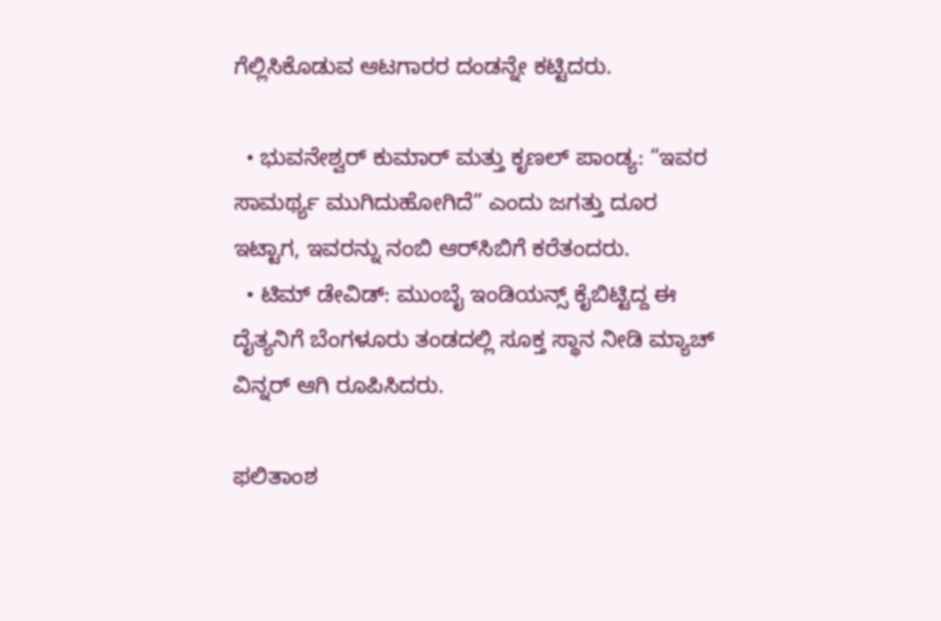ಗೆಲ್ಲಿಸಿಕೊಡುವ ಆಟಗಾರರ ದಂಡನ್ನೇ ಕಟ್ಟಿದರು.

  • ಭುವನೇಶ್ವರ್ ಕುಮಾರ್ ಮತ್ತು ಕೃಣಲ್ ಪಾಂಡ್ಯ: “ಇವರ ಸಾಮರ್ಥ್ಯ ಮುಗಿದುಹೋಗಿದೆ” ಎಂದು ಜಗತ್ತು ದೂರ ಇಟ್ಟಾಗ, ಇವರನ್ನು ನಂಬಿ ಆರ್‌ಸಿಬಿಗೆ ಕರೆತಂದರು.
  • ಟಿಮ್ ಡೇವಿಡ್: ಮುಂಬೈ ಇಂಡಿಯನ್ಸ್ ಕೈಬಿಟ್ಟಿದ್ದ ಈ ದೈತ್ಯನಿಗೆ ಬೆಂಗಳೂರು ತಂಡದಲ್ಲಿ ಸೂಕ್ತ ಸ್ಥಾನ ನೀಡಿ ಮ್ಯಾಚ್ ವಿನ್ನರ್ ಆಗಿ ರೂಪಿಸಿದರು.

ಫಲಿತಾಂಶ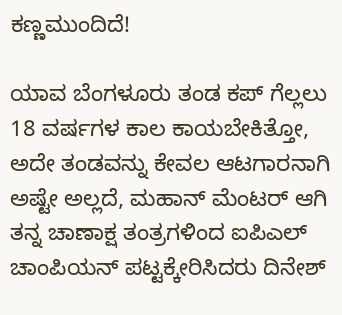ಕಣ್ಣಮುಂದಿದೆ!

ಯಾವ ಬೆಂಗಳೂರು ತಂಡ ಕಪ್ ಗೆಲ್ಲಲು 18 ವರ್ಷಗಳ ಕಾಲ ಕಾಯಬೇಕಿತ್ತೋ, ಅದೇ ತಂಡವನ್ನು ಕೇವಲ ಆಟಗಾರನಾಗಿ ಅಷ್ಟೇ ಅಲ್ಲದೆ, ಮಹಾನ್ ಮೆಂಟರ್ ಆಗಿ ತನ್ನ ಚಾಣಾಕ್ಷ ತಂತ್ರಗಳಿಂದ ಐಪಿಎಲ್ ಚಾಂಪಿಯನ್ ಪಟ್ಟಕ್ಕೇರಿಸಿದರು ದಿನೇಶ್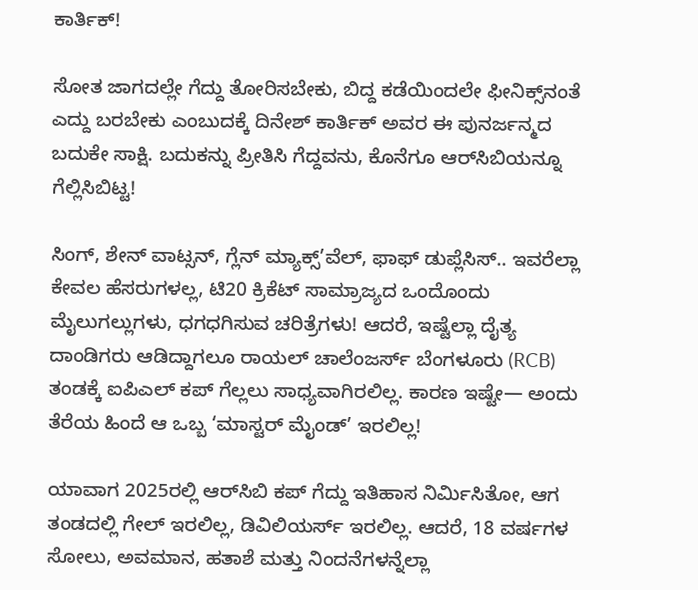ಕಾರ್ತಿಕ್!

ಸೋತ ಜಾಗದಲ್ಲೇ ಗೆದ್ದು ತೋರಿಸಬೇಕು, ಬಿದ್ದ ಕಡೆಯಿಂದಲೇ ಫೀನಿಕ್ಸ್‌ನಂತೆ ಎದ್ದು ಬರಬೇಕು ಎಂಬುದಕ್ಕೆ ದಿನೇಶ್ ಕಾರ್ತಿಕ್ ಅವರ ಈ ಪುನರ್ಜನ್ಮದ ಬದುಕೇ ಸಾಕ್ಷಿ. ಬದುಕನ್ನು ಪ್ರೀತಿಸಿ ಗೆದ್ದವನು, ಕೊನೆಗೂ ಆರ್‌ಸಿಬಿಯನ್ನೂ ಗೆಲ್ಲಿಸಿಬಿಟ್ಟ!

ಸಿಂಗ್, ಶೇನ್ ವಾಟ್ಸನ್, ಗ್ಲೆನ್ ಮ್ಯಾಕ್ಸ್’ವೆಲ್, ಫಾಫ್ ಡುಪ್ಲೆಸಿಸ್.. ಇವರೆಲ್ಲಾ ಕೇವಲ ಹೆಸರುಗಳಲ್ಲ, ಟಿ20 ಕ್ರಿಕೆಟ್ ಸಾಮ್ರಾಜ್ಯದ ಒಂದೊಂದು ಮೈಲುಗಲ್ಲುಗಳು, ಧಗಧಗಿಸುವ ಚರಿತ್ರೆಗಳು! ಆದರೆ, ಇಷ್ಟೆಲ್ಲಾ ದೈತ್ಯ ದಾಂಡಿಗರು ಆಡಿದ್ದಾಗಲೂ ರಾಯಲ್ ಚಾಲೆಂಜರ್ಸ್ ಬೆಂಗಳೂರು (RCB) ತಂಡಕ್ಕೆ ಐಪಿಎಲ್ ಕಪ್ ಗೆಲ್ಲಲು ಸಾಧ್ಯವಾಗಿರಲಿಲ್ಲ. ಕಾರಣ ಇಷ್ಟೇ— ಅಂದು ತೆರೆಯ ಹಿಂದೆ ಆ ಒಬ್ಬ ‘ಮಾಸ್ಟರ್ ಮೈಂಡ್’ ಇರಲಿಲ್ಲ!

ಯಾವಾಗ 2025ರಲ್ಲಿ ಆರ್‌ಸಿಬಿ ಕಪ್ ಗೆದ್ದು ಇತಿಹಾಸ ನಿರ್ಮಿಸಿತೋ, ಆಗ ತಂಡದಲ್ಲಿ ಗೇಲ್ ಇರಲಿಲ್ಲ, ಡಿವಿಲಿಯರ್ಸ್ ಇರಲಿಲ್ಲ. ಆದರೆ, 18 ವರ್ಷಗಳ ಸೋಲು, ಅವಮಾನ, ಹತಾಶೆ ಮತ್ತು ನಿಂದನೆಗಳನ್ನೆಲ್ಲಾ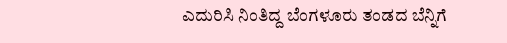ಎದುರಿಸಿ ನಿಂತಿದ್ದ ಬೆಂಗಳೂರು ತಂಡದ ಬೆನ್ನಿಗೆ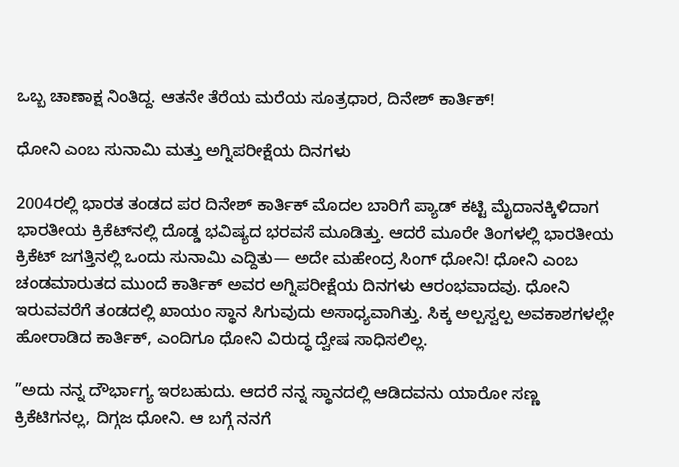ಒಬ್ಬ ಚಾಣಾಕ್ಷ ನಿಂತಿದ್ದ. ಆತನೇ ತೆರೆಯ ಮರೆಯ ಸೂತ್ರಧಾರ, ದಿನೇಶ್ ಕಾರ್ತಿಕ್!

ಧೋನಿ ಎಂಬ ಸುನಾಮಿ ಮತ್ತು ಅಗ್ನಿಪರೀಕ್ಷೆಯ ದಿನಗಳು

2004ರಲ್ಲಿ ಭಾರತ ತಂಡದ ಪರ ದಿನೇಶ್ ಕಾರ್ತಿಕ್ ಮೊದಲ ಬಾರಿಗೆ ಪ್ಯಾಡ್ ಕಟ್ಟಿ ಮೈದಾನಕ್ಕಿಳಿದಾಗ ಭಾರತೀಯ ಕ್ರಿಕೆಟ್‌ನಲ್ಲಿ ದೊಡ್ಡ ಭವಿಷ್ಯದ ಭರವಸೆ ಮೂಡಿತ್ತು. ಆದರೆ ಮೂರೇ ತಿಂಗಳಲ್ಲಿ ಭಾರತೀಯ ಕ್ರಿಕೆಟ್ ಜಗತ್ತಿನಲ್ಲಿ ಒಂದು ಸುನಾಮಿ ಎದ್ದಿತು— ಅದೇ ಮಹೇಂದ್ರ ಸಿಂಗ್ ಧೋನಿ! ಧೋನಿ ಎಂಬ ಚಂಡಮಾರುತದ ಮುಂದೆ ಕಾರ್ತಿಕ್ ಅವರ ಅಗ್ನಿಪರೀಕ್ಷೆಯ ದಿನಗಳು ಆರಂಭವಾದವು. ಧೋನಿ ಇರುವವರೆಗೆ ತಂಡದಲ್ಲಿ ಖಾಯಂ ಸ್ಥಾನ ಸಿಗುವುದು ಅಸಾಧ್ಯವಾಗಿತ್ತು. ಸಿಕ್ಕ ಅಲ್ಪಸ್ವಲ್ಪ ಅವಕಾಶಗಳಲ್ಲೇ ಹೋರಾಡಿದ ಕಾರ್ತಿಕ್, ಎಂದಿಗೂ ಧೋನಿ ವಿರುದ್ಧ ದ್ವೇಷ ಸಾಧಿಸಲಿಲ್ಲ.

”ಅದು ನನ್ನ ದೌರ್ಭಾಗ್ಯ ಇರಬಹುದು. ಆದರೆ ನನ್ನ ಸ್ಥಾನದಲ್ಲಿ ಆಡಿದವನು ಯಾರೋ ಸಣ್ಣ ಕ್ರಿಕೆಟಿಗನಲ್ಲ, ದಿಗ್ಗಜ ಧೋನಿ. ಆ ಬಗ್ಗೆ ನನಗೆ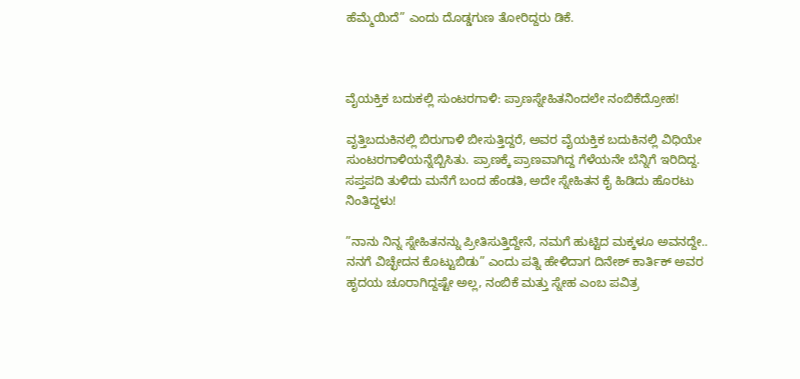ಹೆಮ್ಮೆಯಿದೆ” ಎಂದು ದೊಡ್ಡಗುಣ ತೋರಿದ್ದರು ಡಿಕೆ.



ವೈಯಕ್ತಿಕ ಬದುಕಲ್ಲಿ ಸುಂಟರಗಾಳಿ: ಪ್ರಾಣಸ್ನೇಹಿತನಿಂದಲೇ ನಂಬಿಕೆದ್ರೋಹ!

ವೃತ್ತಿಬದುಕಿನಲ್ಲಿ ಬಿರುಗಾಳಿ ಬೀಸುತ್ತಿದ್ದರೆ, ಅವರ ವೈಯಕ್ತಿಕ ಬದುಕಿನಲ್ಲಿ ವಿಧಿಯೇ ಸುಂಟರಗಾಳಿಯನ್ನೆಬ್ಬಿಸಿತು. ಪ್ರಾಣಕ್ಕೆ ಪ್ರಾಣವಾಗಿದ್ದ ಗೆಳೆಯನೇ ಬೆನ್ನಿಗೆ ಇರಿದಿದ್ದ. ಸಪ್ತಪದಿ ತುಳಿದು ಮನೆಗೆ ಬಂದ ಹೆಂಡತಿ, ಅದೇ ಸ್ನೇಹಿತನ ಕೈ ಹಿಡಿದು ಹೊರಟು ನಿಂತಿದ್ದಳು!

”ನಾನು ನಿನ್ನ ಸ್ನೇಹಿತನನ್ನು ಪ್ರೀತಿಸುತ್ತಿದ್ದೇನೆ, ನಮಗೆ ಹುಟ್ಟಿದ ಮಕ್ಕಳೂ ಅವನದ್ದೇ.. ನನಗೆ ವಿಚ್ಛೇದನ ಕೊಟ್ಟುಬಿಡು” ಎಂದು ಪತ್ನಿ ಹೇಳಿದಾಗ ದಿನೇಶ್ ಕಾರ್ತಿಕ್ ಅವರ ಹೃದಯ ಚೂರಾಗಿದ್ದಷ್ಟೇ ಅಲ್ಲ, ನಂಬಿಕೆ ಮತ್ತು ಸ್ನೇಹ ಎಂಬ ಪವಿತ್ರ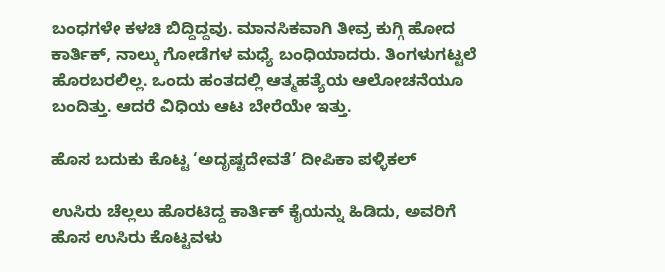ಬಂಧಗಳೇ ಕಳಚಿ ಬಿದ್ದಿದ್ದವು. ಮಾನಸಿಕವಾಗಿ ತೀವ್ರ ಕುಗ್ಗಿ ಹೋದ ಕಾರ್ತಿಕ್, ನಾಲ್ಕು ಗೋಡೆಗಳ ಮಧ್ಯೆ ಬಂಧಿಯಾದರು. ತಿಂಗಳುಗಟ್ಟಲೆ ಹೊರಬರಲಿಲ್ಲ. ಒಂದು ಹಂತದಲ್ಲಿ ಆತ್ಮಹತ್ಯೆಯ ಆಲೋಚನೆಯೂ ಬಂದಿತ್ತು. ಆದರೆ ವಿಧಿಯ ಆಟ ಬೇರೆಯೇ ಇತ್ತು.

ಹೊಸ ಬದುಕು ಕೊಟ್ಟ ‘ಅದೃಷ್ಟದೇವತೆ’ ದೀಪಿಕಾ ಪಳ್ಳಿಕಲ್

ಉಸಿರು ಚೆಲ್ಲಲು ಹೊರಟಿದ್ದ ಕಾರ್ತಿಕ್ ಕೈಯನ್ನು ಹಿಡಿದು, ಅವರಿಗೆ ಹೊಸ ಉಸಿರು ಕೊಟ್ಟವಳು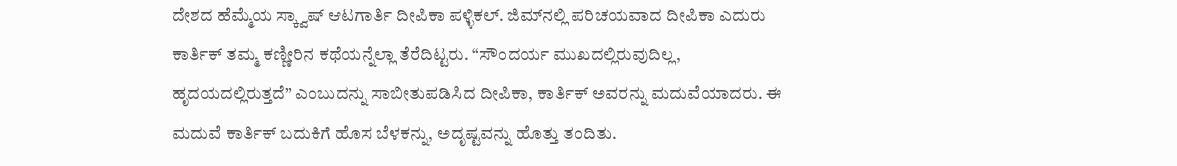ದೇಶದ ಹೆಮ್ಮೆಯ ಸ್ಕ್ವಾಷ್ ಆಟಗಾರ್ತಿ ದೀಪಿಕಾ ಪಳ್ಳಿಕಲ್. ಜಿಮ್‌ನಲ್ಲಿ ಪರಿಚಯವಾದ ದೀಪಿಕಾ ಎದುರು ಕಾರ್ತಿಕ್ ತಮ್ಮ ಕಣ್ಣೀರಿನ ಕಥೆಯನ್ನೆಲ್ಲಾ ತೆರೆದಿಟ್ಟರು. “ಸೌಂದರ್ಯ ಮುಖದಲ್ಲಿರುವುದಿಲ್ಲ, ಹೃದಯದಲ್ಲಿರುತ್ತದೆ” ಎಂಬುದನ್ನು ಸಾಬೀತುಪಡಿಸಿದ ದೀಪಿಕಾ, ಕಾರ್ತಿಕ್ ಅವರನ್ನು ಮದುವೆಯಾದರು. ಈ ಮದುವೆ ಕಾರ್ತಿಕ್ ಬದುಕಿಗೆ ಹೊಸ ಬೆಳಕನ್ನು, ಅದೃಷ್ಟವನ್ನು ಹೊತ್ತು ತಂದಿತು.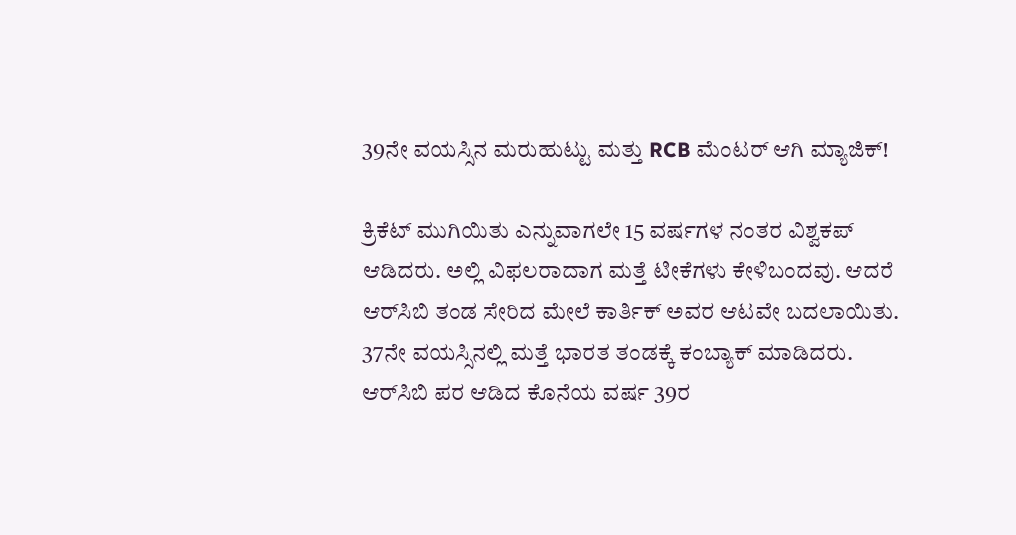39ನೇ ವಯಸ್ಸಿನ ಮರುಹುಟ್ಟು ಮತ್ತು RCB ಮೆಂಟರ್ ಆಗಿ ಮ್ಯಾಜಿಕ್!

ಕ್ರಿಕೆಟ್ ಮುಗಿಯಿತು ಎನ್ನುವಾಗಲೇ 15 ವರ್ಷಗಳ ನಂತರ ವಿಶ್ವಕಪ್ ಆಡಿದರು. ಅಲ್ಲಿ ವಿಫಲರಾದಾಗ ಮತ್ತೆ ಟೀಕೆಗಳು ಕೇಳಿಬಂದವು. ಆದರೆ ಆರ್‌ಸಿಬಿ ತಂಡ ಸೇರಿದ ಮೇಲೆ ಕಾರ್ತಿಕ್ ಅವರ ಆಟವೇ ಬದಲಾಯಿತು. 37ನೇ ವಯಸ್ಸಿನಲ್ಲಿ ಮತ್ತೆ ಭಾರತ ತಂಡಕ್ಕೆ ಕಂಬ್ಯಾಕ್ ಮಾಡಿದರು. ಆರ್‌ಸಿಬಿ ಪರ ಆಡಿದ ಕೊನೆಯ ವರ್ಷ 39ರ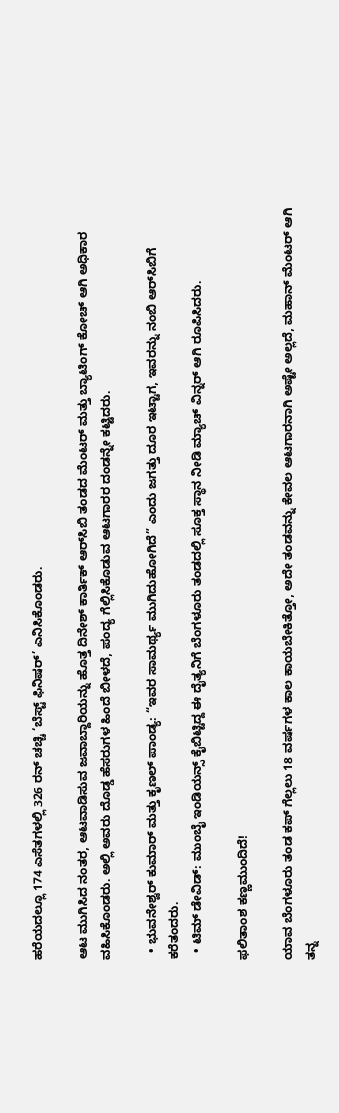ಹರೆಯದಲ್ಲೂ 174 ಎಸೆತಗಳಲ್ಲಿ 326 ರನ್ ಚಚ್ಚಿ ‘ಬೆಸ್ಟ್ ಫಿನಿಷರ್’ ಎನಿಸಿಕೊಂಡರು.

ಆಟ ಮುಗಿಸಿದ ನಂತರ, ಆಟವಾಡಿಸುವ ಜವಾಬ್ದಾರಿಯನ್ನು ಹೊತ್ತ ದಿನೇಶ್ ಕಾರ್ತಿಕ್ ಆರ್‌ಸಿಬಿ ತಂಡದ ಮೆಂಟರ್ ಮತ್ತು ಬ್ಯಾಟಿಂಗ್ ಕೋಚ್ ಆಗಿ ಅಧಿಕಾರ ವಹಿಸಿಕೊಂಡರು. ಅಲ್ಲಿ ಅವರು ದೊಡ್ಡ ಹೆಸರುಗಳ ಹಿಂದೆ ಬೀಳದೆ, ಪಂದ್ಯ ಗೆಲ್ಲಿಸಿಕೊಡುವ ಆಟಗಾರರ ದಂಡನ್ನೇ ಕಟ್ಟಿದರು.

  • ಭುವನೇಶ್ವರ್ ಕುಮಾರ್ ಮತ್ತು ಕೃಣಲ್ ಪಾಂಡ್ಯ: “ಇವರ ಸಾಮರ್ಥ್ಯ ಮುಗಿದುಹೋಗಿದೆ” ಎಂದು ಜಗತ್ತು ದೂರ ಇಟ್ಟಾಗ, ಇವರನ್ನು ನಂಬಿ ಆರ್‌ಸಿಬಿಗೆ ಕರೆತಂದರು.
  • ಟಿಮ್ ಡೇವಿಡ್: ಮುಂಬೈ ಇಂಡಿಯನ್ಸ್ ಕೈಬಿಟ್ಟಿದ್ದ ಈ ದೈತ್ಯನಿಗೆ ಬೆಂಗಳೂರು ತಂಡದಲ್ಲಿ ಸೂಕ್ತ ಸ್ಥಾನ ನೀಡಿ ಮ್ಯಾಚ್ ವಿನ್ನರ್ ಆಗಿ ರೂಪಿಸಿದರು.

ಫಲಿತಾಂಶ ಕಣ್ಣಮುಂದಿದೆ!

ಯಾವ ಬೆಂಗಳೂರು ತಂಡ ಕಪ್ ಗೆಲ್ಲಲು 18 ವರ್ಷಗಳ ಕಾಲ ಕಾಯಬೇಕಿತ್ತೋ, ಅದೇ ತಂಡವನ್ನು ಕೇವಲ ಆಟಗಾರನಾಗಿ ಅಷ್ಟೇ ಅಲ್ಲದೆ, ಮಹಾನ್ ಮೆಂಟರ್ ಆಗಿ ತನ್ನ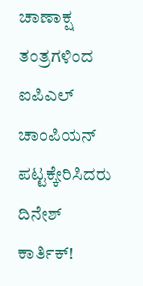ಚಾಣಾಕ್ಷ ತಂತ್ರಗಳಿಂದ ಐಪಿಎಲ್ ಚಾಂಪಿಯನ್ ಪಟ್ಟಕ್ಕೇರಿಸಿದರು ದಿನೇಶ್ ಕಾರ್ತಿಕ್!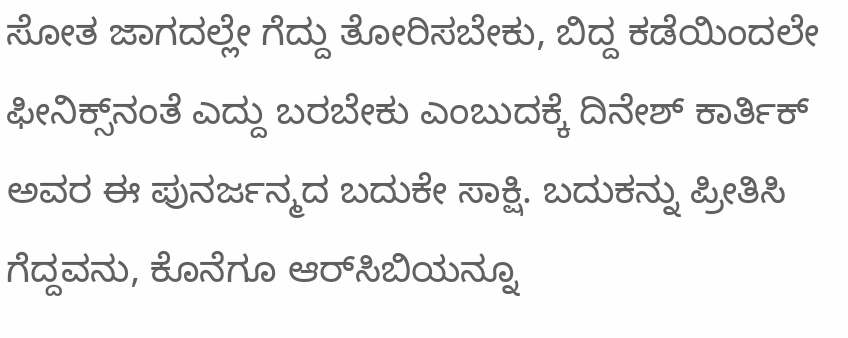ಸೋತ ಜಾಗದಲ್ಲೇ ಗೆದ್ದು ತೋರಿಸಬೇಕು, ಬಿದ್ದ ಕಡೆಯಿಂದಲೇ ಫೀನಿಕ್ಸ್‌ನಂತೆ ಎದ್ದು ಬರಬೇಕು ಎಂಬುದಕ್ಕೆ ದಿನೇಶ್ ಕಾರ್ತಿಕ್ ಅವರ ಈ ಪುನರ್ಜನ್ಮದ ಬದುಕೇ ಸಾಕ್ಷಿ. ಬದುಕನ್ನು ಪ್ರೀತಿಸಿ ಗೆದ್ದವನು, ಕೊನೆಗೂ ಆರ್‌ಸಿಬಿಯನ್ನೂ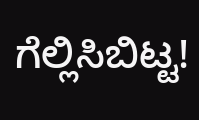ಗೆಲ್ಲಿಸಿಬಿಟ್ಟ!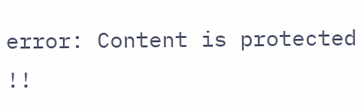error: Content is protected !!